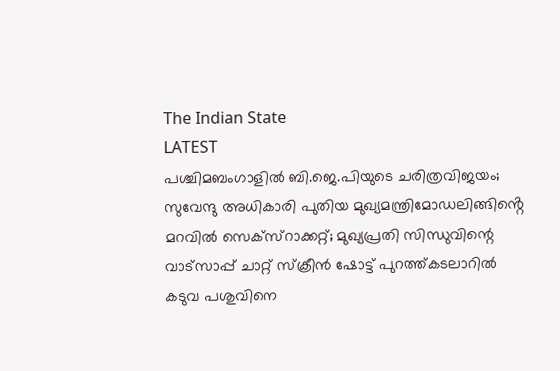The Indian State
LATEST
പശ്ചിമബംഗാളിൽ ബി.ജെ.പിയുടെ ചരിത്രവിജയം; സുവേന്ദു അധികാരി പുതിയ മുഖ്യമന്ത്രിമോഡലിങ്ങിൻ്റെ മറവിൽ സെക്സ്റാക്കറ്റ്; മുഖ്യപ്രതി സിന്ധുവിന്റെ വാട്‌സാപ്പ് ചാറ്റ് സ്‌ക്രീൻ ഷോട്ട് പുറത്ത്കടലാറിൽ കടുവ പശുവിനെ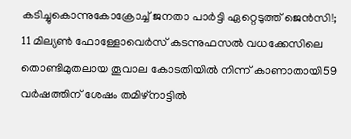കടിച്ചുകൊന്നുകോക്രോച്ച് ജനതാ പാര്‍ട്ടി ഏറ്റെടുത്ത് ജെന്‍സി!; 11 മില്യൺ ഫോള്ളോവെർസ് കടന്നുഫസല്‍ വധക്കേസിലെ തൊണ്ടിമുതലായ തൂവാല കോടതിയില്‍ നിന്ന് കാണാതായി59 വർഷത്തിന് ശേഷം തമിഴ്നാട്ടിൽ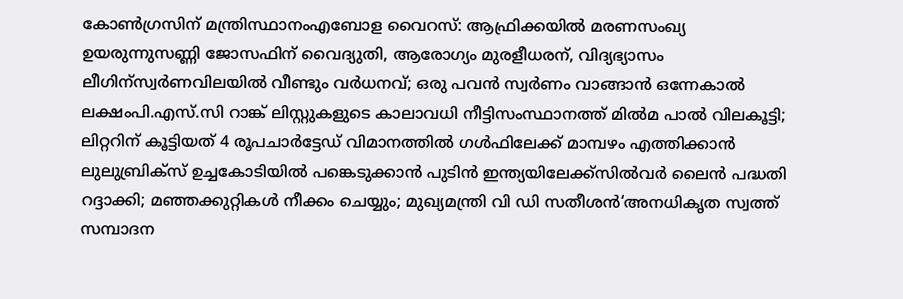കോൺഗ്രസിന് മന്ത്രിസ്ഥാനംഎബോള വൈറസ്: ആഫ്രിക്കയിൽ മരണസംഖ്യ ഉയരുന്നുസണ്ണി ജോസഫിന് വൈദ്യുതി, ആരോഗ്യം മുരളീധരന്, വിദ്യഭ്യാസം ലീഗിന്സ്വർണവിലയിൽ വീണ്ടും വർധനവ്; ഒരു പവൻ സ്വർണം വാങ്ങാൻ ഒന്നേകാൽ ലക്ഷംപി.എസ്.സി റാങ്ക് ലിസ്റ്റുകളുടെ കാലാവധി നീട്ടിസംസ്ഥാനത്ത് മിൽമ പാൽ വിലകൂട്ടി; ലിറ്ററിന് കൂട്ടിയത് 4 രൂപചാർട്ടേഡ് വിമാനത്തില്‍ ഗള്‍ഫിലേക്ക് മാമ്പഴം എത്തിക്കാന്‍ ലുലുബ്രിക്‌സ് ഉച്ചകോടിയിൽ പങ്കെടുക്കാൻ പുടിൻ ഇന്ത്യയിലേക്ക്സില്‍വര്‍ ലൈന്‍ പദ്ധതി റദ്ദാക്കി; മഞ്ഞക്കുറ്റികള്‍ നീക്കം ചെയ്യും; മുഖ്യമന്ത്രി വി ഡി സതീശൻ‘അനധികൃത സ്വത്ത് സമ്പാദന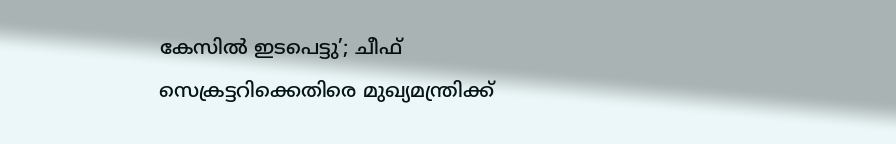കേസിൽ ഇടപെട്ടു’; ചീഫ് സെക്രട്ടറിക്കെതിരെ മുഖ്യമന്ത്രിക്ക്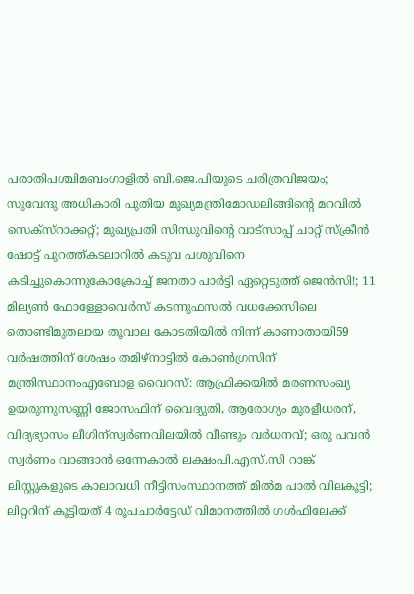പരാതിപശ്ചിമബംഗാളിൽ ബി.ജെ.പിയുടെ ചരിത്രവിജയം; സുവേന്ദു അധികാരി പുതിയ മുഖ്യമന്ത്രിമോഡലിങ്ങിൻ്റെ മറവിൽ സെക്സ്റാക്കറ്റ്; മുഖ്യപ്രതി സിന്ധുവിന്റെ വാട്‌സാപ്പ് ചാറ്റ് സ്‌ക്രീൻ ഷോട്ട് പുറത്ത്കടലാറിൽ കടുവ പശുവിനെ കടിച്ചുകൊന്നുകോക്രോച്ച് ജനതാ പാര്‍ട്ടി ഏറ്റെടുത്ത് ജെന്‍സി!; 11 മില്യൺ ഫോള്ളോവെർസ് കടന്നുഫസല്‍ വധക്കേസിലെ തൊണ്ടിമുതലായ തൂവാല കോടതിയില്‍ നിന്ന് കാണാതായി59 വർഷത്തിന് ശേഷം തമിഴ്നാട്ടിൽ കോൺഗ്രസിന് മന്ത്രിസ്ഥാനംഎബോള വൈറസ്: ആഫ്രിക്കയിൽ മരണസംഖ്യ ഉയരുന്നുസണ്ണി ജോസഫിന് വൈദ്യുതി, ആരോഗ്യം മുരളീധരന്, വിദ്യഭ്യാസം ലീഗിന്സ്വർണവിലയിൽ വീണ്ടും വർധനവ്; ഒരു പവൻ സ്വർണം വാങ്ങാൻ ഒന്നേകാൽ ലക്ഷംപി.എസ്.സി റാങ്ക് ലിസ്റ്റുകളുടെ കാലാവധി നീട്ടിസംസ്ഥാനത്ത് മിൽമ പാൽ വിലകൂട്ടി; ലിറ്ററിന് കൂട്ടിയത് 4 രൂപചാർട്ടേഡ് വിമാനത്തില്‍ ഗള്‍ഫിലേക്ക്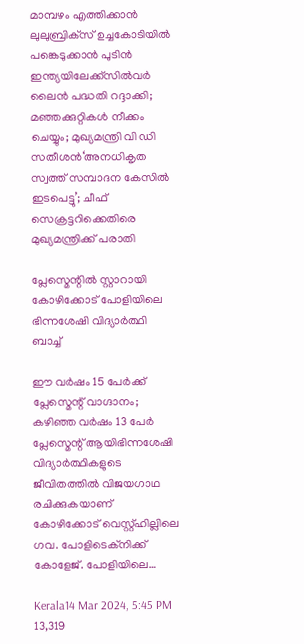മാമ്പഴം എത്തിക്കാന്‍ ലുലുബ്രിക്‌സ് ഉച്ചകോടിയിൽ പങ്കെടുക്കാൻ പുടിൻ ഇന്ത്യയിലേക്ക്സില്‍വര്‍ ലൈന്‍ പദ്ധതി റദ്ദാക്കി; മഞ്ഞക്കുറ്റികള്‍ നീക്കം ചെയ്യും; മുഖ്യമന്ത്രി വി ഡി സതീശൻ‘അനധികൃത സ്വത്ത് സമ്പാദന കേസിൽ ഇടപെട്ടു’; ചീഫ് സെക്രട്ടറിക്കെതിരെ മുഖ്യമന്ത്രിക്ക് പരാതി

പ്ലേസ്മെന്റിൽ സ്റ്റാറായി കോഴിക്കോട് പോളിയിലെ ഭിന്നശേഷി വിദ്യാർത്ഥി ബാച്ച്

ഈ വർഷം 15 പേർക്ക് പ്ലേസ്മെന്റ് വാഗ്ദാനം; കഴിഞ്ഞ വർഷം 13 പേർ പ്ലേസ്മെന്റ് ആയിഭിന്നശേഷി വിദ്യാർത്ഥികളുടെ ജീവിതത്തിൽ വിജയഗാഥ രചിക്കുകയാണ് കോഴിക്കോട് വെസ്റ്റ്ഹില്ലിലെ ഗവ. പോളിടെക്നിക്ക് കോളേജ്. പോളിയിലെ…

Kerala14 Mar 2024, 5:45 PM 13,319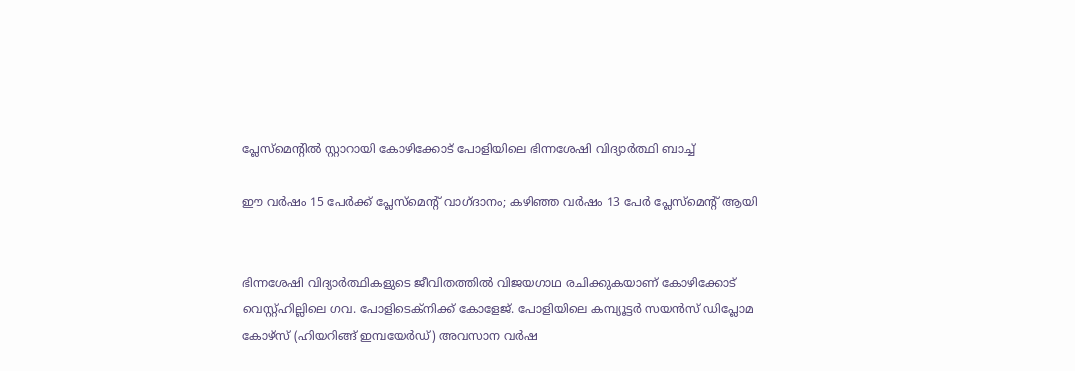പ്ലേസ്മെന്റിൽ സ്റ്റാറായി കോഴിക്കോട് പോളിയിലെ ഭിന്നശേഷി വിദ്യാർത്ഥി ബാച്ച്

ഈ വർഷം 15 പേർക്ക് പ്ലേസ്മെന്റ് വാഗ്ദാനം; കഴിഞ്ഞ വർഷം 13 പേർ പ്ലേസ്മെന്റ് ആയി


ഭിന്നശേഷി വിദ്യാർത്ഥികളുടെ ജീവിതത്തിൽ വിജയഗാഥ രചിക്കുകയാണ് കോഴിക്കോട് വെസ്റ്റ്ഹില്ലിലെ ഗവ. പോളിടെക്നിക്ക് കോളേജ്. പോളിയിലെ കമ്പ്യൂട്ടർ സയൻസ് ഡിപ്ലോമ കോഴ്സ് (ഹിയറിങ്ങ് ഇമ്പയേർഡ്) അവസാന വർഷ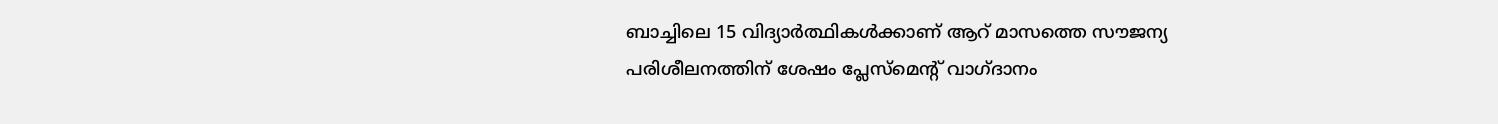ബാച്ചിലെ 15 വിദ്യാർത്ഥികൾക്കാണ് ആറ് മാസത്തെ സൗജന്യ പരിശീലനത്തിന് ശേഷം പ്ലേസ്‌മെന്റ് വാഗ്ദാനം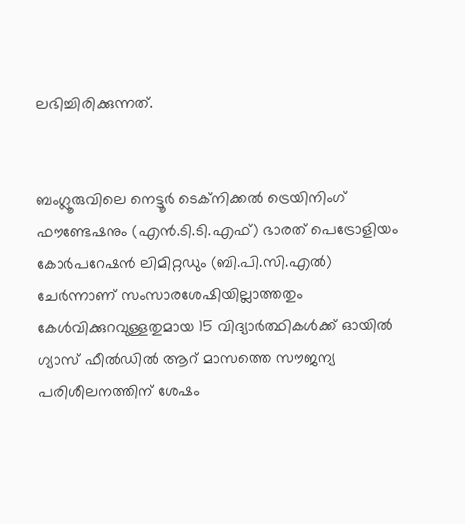ലഭിച്ചിരിക്കുന്നത്.


ബംഗ്ലൂരുവിലെ നെട്ടൂർ ടെക്നിക്കൽ ട്രെയിനിംഗ് ഫൗണ്ടേഷനും (എൻ.ടി.ടി.എഫ്) ഭാരത് പെട്രോളിയം കോർപറേഷൻ ലിമിറ്റഡും (ബി.പി.സി.എൽ) ചേർന്നാണ് സംസാരശേഷിയില്ലാത്തതും കേൾവിക്കുറവുള്ളതുമായ 15 വിദ്യാർത്ഥികൾക്ക് ഓയിൽ ഗ്യാസ് ഫീൽഡിൽ ആറ് മാസത്തെ സൗജന്യ പരിശീലനത്തിന് ശേഷം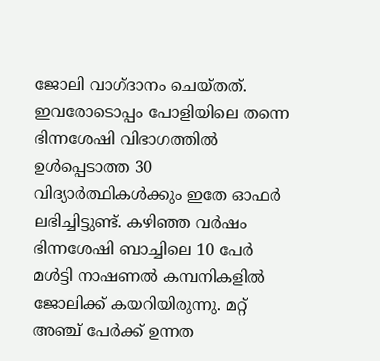ജോലി വാഗ്ദാനം ചെയ്തത്. ഇവരോടൊപ്പം പോളിയിലെ തന്നെ ഭിന്നശേഷി വിഭാഗത്തിൽ ഉൾപ്പെടാത്ത 30 വിദ്യാർത്ഥികൾക്കും ഇതേ ഓഫർ ലഭിച്ചിട്ടുണ്ട്. കഴിഞ്ഞ വർഷം ഭിന്നശേഷി ബാച്ചിലെ 10 പേർ മൾട്ടി നാഷണൽ കമ്പനികളിൽ ജോലിക്ക് കയറിയിരുന്നു. മറ്റ് അഞ്ച് പേർക്ക് ഉന്നത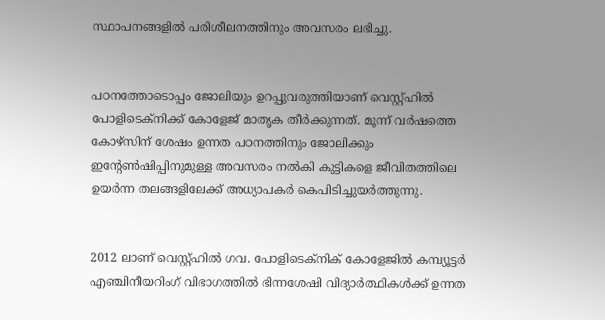സ്ഥാപനങ്ങളിൽ പരിശീലനത്തിനും അവസരം ലഭിച്ചു.


പഠനത്തോടൊപ്പം ജോലിയും ഉറപ്പുവരുത്തിയാണ് വെസ്റ്റ്ഹിൽ പോളിടെക്നിക്ക് കോളേജ് മാതൃക തീർക്കുന്നത്. മൂന്ന് വർഷത്തെ കോഴ്സിന് ശേഷം ഉന്നത പഠനത്തിനും ജോലിക്കും ഇന്റേൺഷിപ്പിനുമുള്ള അവസരം നൽകി കുട്ടികളെ ജീവിതത്തിലെ ഉയർന്ന തലങ്ങളിലേക്ക് അധ്യാപകർ കെപിടിച്ചുയർത്തുന്നു.


2012 ലാണ് വെസ്റ്റ്ഹിൽ ഗവ. പോളിടെക്നിക് കോളേജിൽ കമ്പ്യൂട്ടർ എഞ്ചിനീയറിംഗ് വിഭാഗത്തിൽ ഭിന്നശേഷി വിദ്യാർത്ഥികൾക്ക് ഉന്നത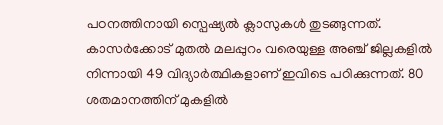പഠനത്തിനായി സ്പെഷ്യൽ ക്ലാസുകൾ തുടങ്ങുന്നത്. കാസർക്കോട് മുതൽ മലപ്പുറം വരെയുള്ള അഞ്ച് ജില്ലകളിൽ നിന്നായി 49 വിദ്യാർത്ഥികളാണ് ഇവിടെ പഠിക്കുന്നത്. 80 ശതമാനത്തിന് മുകളിൽ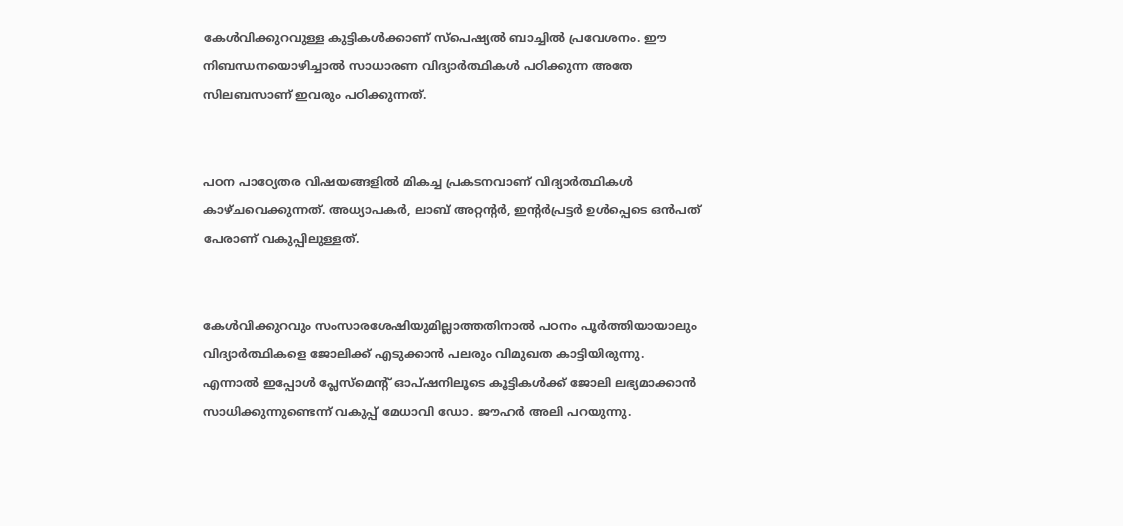കേൾവിക്കുറവുള്ള കുട്ടികൾക്കാണ് സ്പെഷ്യൽ ബാച്ചിൽ പ്രവേശനം. ഈ നിബന്ധനയൊഴിച്ചാൽ സാധാരണ വിദ്യാർത്ഥികൾ പഠിക്കുന്ന അതേ സിലബസാണ് ഇവരും പഠിക്കുന്നത്.


പഠന പാഠ്യേതര വിഷയങ്ങളിൽ മികച്ച പ്രകടനവാണ് വിദ്യാർത്ഥികൾ കാഴ്ചവെക്കുന്നത്. അധ്യാപകർ, ലാബ് അറ്റന്റർ, ഇന്റർപ്രട്ടർ ഉൾപ്പെടെ ഒൻപത് പേരാണ് വകുപ്പിലുള്ളത്.


കേൾവിക്കുറവും സംസാരശേഷിയുമില്ലാത്തതിനാൽ പഠനം പൂർത്തിയായാലും വിദ്യാർത്ഥികളെ ജോലിക്ക് എടുക്കാൻ പലരും വിമുഖത കാട്ടിയിരുന്നു. എന്നാൽ ഇപ്പോൾ പ്ലേസ്മെന്റ് ഓപ്ഷനിലൂടെ കൂട്ടികൾക്ക് ജോലി ലഭ്യമാക്കാൻ സാധിക്കുന്നുണ്ടെന്ന് വകുപ്പ് മേധാവി ഡോ. ജൗഹർ അലി പറയുന്നു.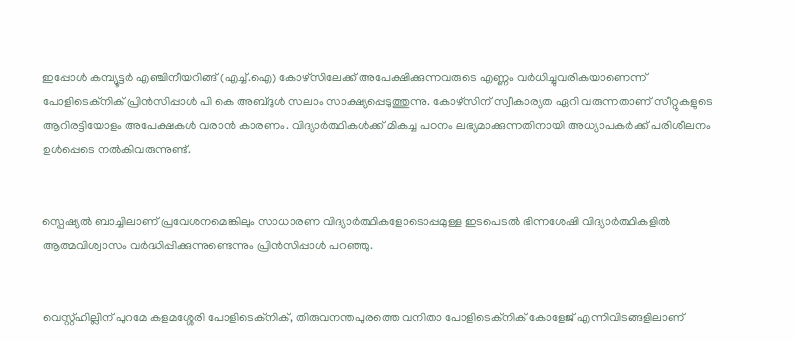ഇപ്പോൾ കമ്പ്യൂട്ടർ എഞ്ചിനീയറിങ്ങ് (എച്ച്.ഐ) കോഴ്സിലേക്ക് അപേക്ഷിക്കുന്നവരുടെ എണ്ണം വർധിച്ചുവരികയാണെന്ന് പോളിടെക്‌നിക് പ്രിൻസിപ്പാൾ പി കെ അബ്ദുൾ സലാം സാക്ഷ്യപ്പെടുത്തുന്നു. കോഴ്സിന് സ്വീകാര്യത ഏറി വരുന്നതാണ് സീറ്റുകളുടെ ആറിരട്ടിയോളം അപേക്ഷകൾ വരാൻ കാരണം. വിദ്യാർത്ഥികൾക്ക് മികച്ച പഠനം ലഭ്യമാക്കുന്നതിനായി അധ്യാപകർക്ക് പരിശീലനം ഉൾപ്പെടെ നൽകിവരുന്നുണ്ട്.


സ്പെഷ്യൽ ബാച്ചിലാണ് പ്രവേശനമെങ്കിലും സാധാരണ വിദ്യാർത്ഥികളോടൊപ്പമുള്ള ഇടപെടൽ ഭിന്നശേഷി വിദ്യാർത്ഥികളിൽ ആത്മവിശ്വാസം വർദ്ധിപ്പിക്കുന്നുണ്ടെന്നും പ്രിൻസിപ്പാൾ പറഞ്ഞു.


വെസ്റ്റ്ഹില്ലിന് പുറമേ കളമശ്ശേരി പോളിടെക്നിക്, തിരുവനന്തപുരത്തെ വനിതാ പോളിടെക്നിക് കോളേജ് എന്നിവിടങ്ങളിലാണ്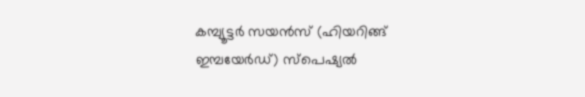കമ്പ്യൂട്ടർ സയൻസ് (ഹിയറിങ്ങ് ഇമ്പയേർഡ്) സ്പെഷ്യൽ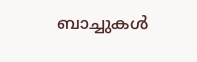ബാച്ചുകൾ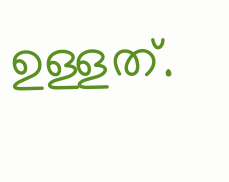ഉള്ളത്.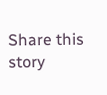Share this story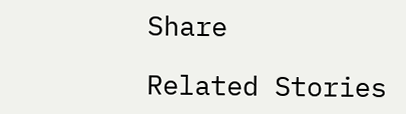Share

Related Stories